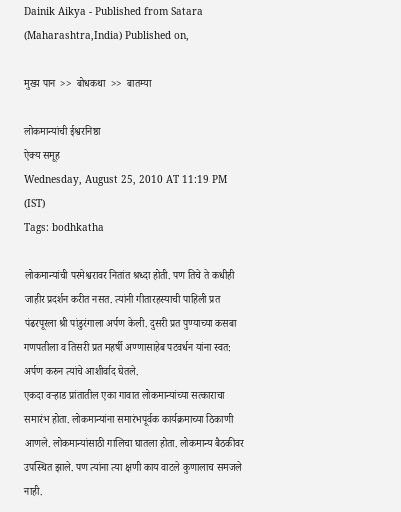Dainik Aikya - Published from Satara (Maharashtra,India) Published on,

मुख्य पान  >>  बोधकथा  >>  बातम्या

लोकमान्यांची ईश्वरनिष्ठा
ऐक्य समूह
Wednesday, August 25, 2010 AT 11:19 PM (IST)
Tags: bodhkatha

लोकमान्यांची परमेश्वरावर नितांत श्रध्दा होती. पण तिचे ते कधीही जाहीर प्रदर्शन करीत नसत. त्यांनी गीतारहस्याची पाहिली प्रत पंढरपूरला श्री पांडुरंगाला अर्पण केली. दुसरी प्रत पुण्याच्या कसबा गणपतीला व तिसरी प्रत महर्षी अण्णासाहेब पटवर्धन यांना स्वत: अर्पण करुन त्यांचे आशीर्वाद घेतले.
एकदा वऱ्हाड प्रांतातील एका गावात लोकमान्यांच्या सत्काराचा समारंभ होता. लोकमान्यांना समारंभपूर्वक कार्यक्रमाच्या ठिकाणी आणले. लोकमान्यांसाठी गालिचा घातला होता. लोकमान्य बैठकीवर उपस्थित झाले. पण त्यांना त्या क्षणी काय वाटले कुणालाच समजले नाही.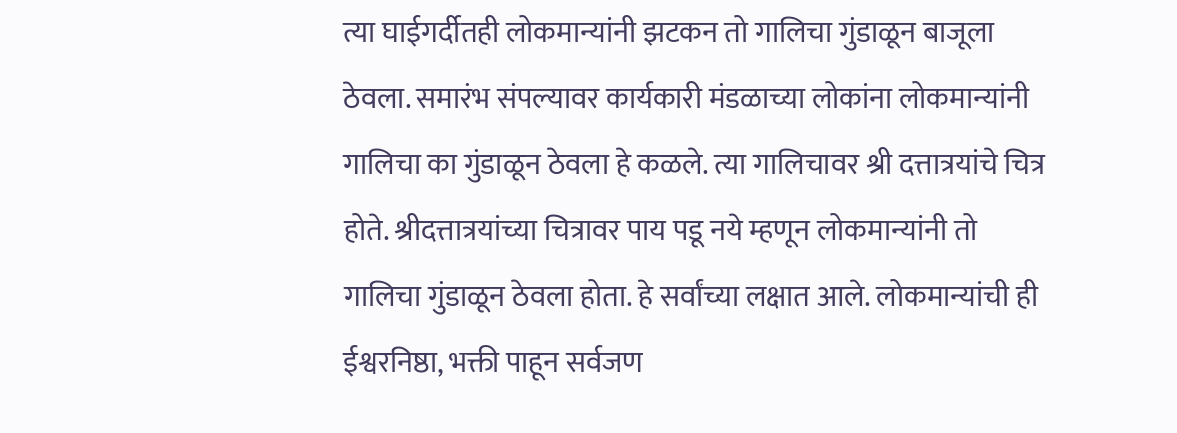त्या घाईगर्दीतही लोकमान्यांनी झटकन तो गालिचा गुंडाळून बाजूला ठेवला. समारंभ संपल्यावर कार्यकारी मंडळाच्या लोकांना लोकमान्यांनी गालिचा का गुंडाळून ठेवला हे कळले. त्या गालिचावर श्री दत्तात्रयांचे चित्र होते. श्रीदत्तात्रयांच्या चित्रावर पाय पडू नये म्हणून लोकमान्यांनी तो गालिचा गुंडाळून ठेवला होता. हे सर्वांच्या लक्षात आले. लोकमान्यांची ही ईश्वरनिष्ठा, भक्ती पाहून सर्वजण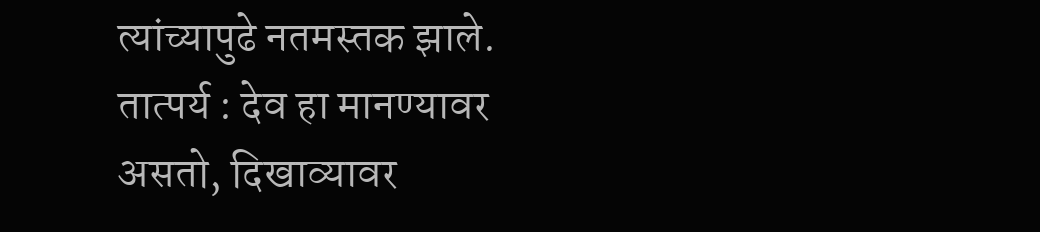त्यांच्यापुढे नतमस्तक झाले.
तात्पर्य : देव हा मानण्यावर असतो, दिखाव्यावर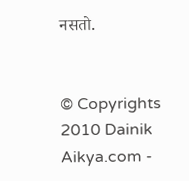नसतो.


© Copyrights 2010 Dainik Aikya.com -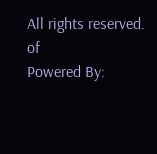All rights reserved.
of
Powered By: